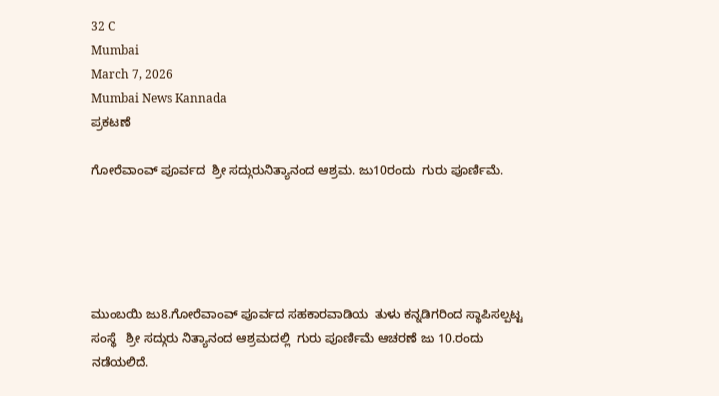32 C
Mumbai
March 7, 2026
Mumbai News Kannada
ಪ್ರಕಟಣೆ

ಗೋರೆವಾಂವ್ ಪೂರ್ವದ  ಶ್ರೀ ಸದ್ಗುರುನಿತ್ಯಾನಂದ ಆಶ್ರಮ. ಜು10ರಂದು  ಗುರು ಪೂರ್ಣಿಮೆ.





ಮುಂಬಯಿ ಜು8.ಗೋರೆವಾಂವ್ ಪೂರ್ವದ ಸಹಕಾರವಾಡಿಯ  ತುಳು ಕನ್ನಡಿಗರಿಂದ ಸ್ಥಾಪಿಸಲ್ಪಟ್ಟ ಸಂಸ್ಥೆ   ಶ್ರೀ ಸದ್ಗುರು ನಿತ್ಯಾನಂದ ಆಶ್ರಮದಲ್ಲಿ  ಗುರು ಪೂರ್ಣಿಮೆ ಆಚರಣೆ ಜು 10.ರಂದು ನಡೆಯಲಿದೆ.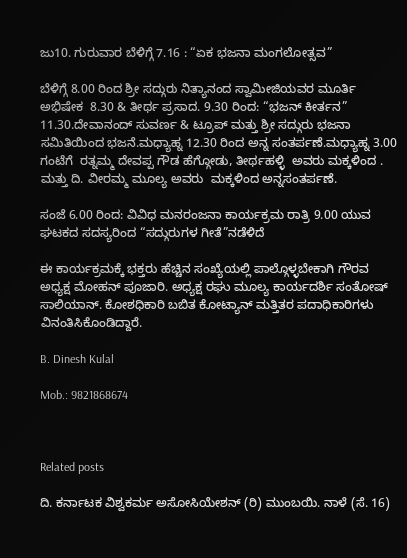ಜು10. ಗುರುವಾರ ಬೆಳಿಗ್ಗೆ 7.16 : “ಏಕ ಭಜನಾ ಮಂಗಲೋತ್ಸವ”

ಬೆಳಿಗ್ಗೆ 8.00 ರಿಂದ ಶ್ರೀ ಸದ್ಗುರು ನಿತ್ಯಾನಂದ ಸ್ವಾಮೀಜಿಯವರ ಮೂರ್ತಿ ಅಭಿಷೇಕ  8.30 & ತೀರ್ಥ ಪ್ರಸಾದ. 9.30 ರಿಂದ: “ಭಜನ್ ಕೀರ್ತನ” 11.30.ದೇವಾನಂದ್ ಸುವರ್ಣ & ಟ್ರೂಪ್ ಮತ್ತು ಶ್ರೀ ಸದ್ಗುರು ಭಜನಾ ಸಮಿತಿಯಿಂದ ಭಜನೆ.ಮಧ್ಯಾಹ್ನ 12.30 ರಿಂದ ಅನ್ನ ಸಂತರ್ಪಣೆ.ಮಧ್ಯಾಹ್ನ 3.00 ಗಂಟೆಗೆ  ರತ್ನಮ್ಮ ದೇವಪ್ಪ ಗೌಡ ಹೆಗ್ಗೋಡು, ತೀರ್ಥಹಳ್ಳಿ  ಅವರು ಮಕ್ಕಳಿಂದ . ಮತ್ತು ದಿ. ವೀರಮ್ಮ ಮೂಲ್ಯ ಅವರು  ಮಕ್ಕಳಿಂದ ಅನ್ನಸಂತರ್ಪಣೆ.

ಸಂಜೆ 6.00 ರಿಂದ: ವಿವಿಧ ಮನರಂಜನಾ ಕಾರ್ಯಕ್ರಮ ರಾತ್ರಿ 9.00 ಯುವ ಘಟಕದ ಸದಸ್ಯರಿಂದ “ಸದ್ಗುರುಗಳ ಗೀತೆ”ನಡೆಳಿದೆ

ಈ ಕಾರ್ಯಕ್ರಮಕ್ಕೆ ಭಕ್ತರು ಹೆಚ್ಚಿನ ಸಂಖ್ಯೆಯಲ್ಲಿ ಪಾಲ್ಗೊಳ್ಳಬೇಕಾಗಿ ಗೌರವ ಅಧ್ಯಕ್ಷ ಮೋಹನ್ ಪೂಜಾರಿ. ಅಧ್ಯಕ್ಷ ರಘು ಮೂಲ್ಯ ಕಾರ್ಯದರ್ಶಿ ಸಂತೋಷ್ ಸಾಲಿಯಾನ್. ಕೋಶಧಿಕಾರಿ ಬಬಿತ ಕೋಟ್ಯಾನ್ ಮತ್ತಿತರ ಪದಾಧಿಕಾರಿಗಳು ವಿನಂತಿಸಿಕೊಂಡಿದ್ದಾರೆ.

B. Dinesh Kulal

Mob.: 9821868674



Related posts

ದಿ. ಕರ್ನಾಟಕ ವಿಶ್ವಕರ್ಮ ಅಸೋಸಿಯೇಶನ್ (ರಿ) ಮುಂಬಯಿ. ನಾಳೆ (ಸೆ. 16)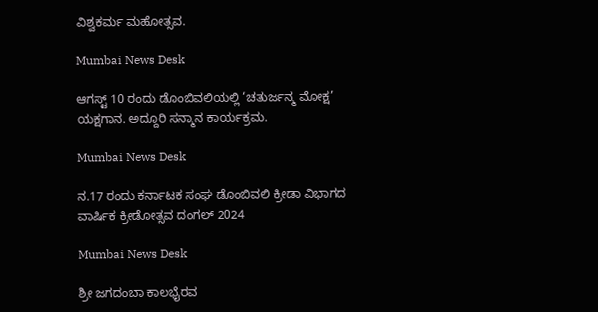ವಿಶ್ವಕರ್ಮ ಮಹೋತ್ಸವ.

Mumbai News Desk

ಆಗಸ್ಟ್ 10 ರಂದು ಡೊಂಬಿವಲಿಯಲ್ಲಿ ‘ಚತುರ್ಜನ್ಮ ಮೋಕ್ಷ’ ಯಕ್ಷಗಾನ. ಅದ್ದೂರಿ ಸನ್ಮಾನ ಕಾರ್ಯಕ್ರಮ.

Mumbai News Desk

ನ.17 ರಂದು ಕರ್ನಾಟಕ ಸಂಘ ಡೊಂಬಿವಲಿ ಕ್ರೀಡಾ ವಿಭಾಗದ ವಾರ್ಷಿಕ ಕ್ರೀಡೋತ್ಸವ ದಂಗಲ್ 2024

Mumbai News Desk

ಶ್ರೀ ಜಗದಂಬಾ ಕಾಲಭೈರವ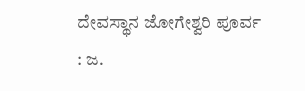ದೇವಸ್ಥಾನ ಜೋಗೇಶ್ವರಿ ಪೂರ್ವ : ಜ.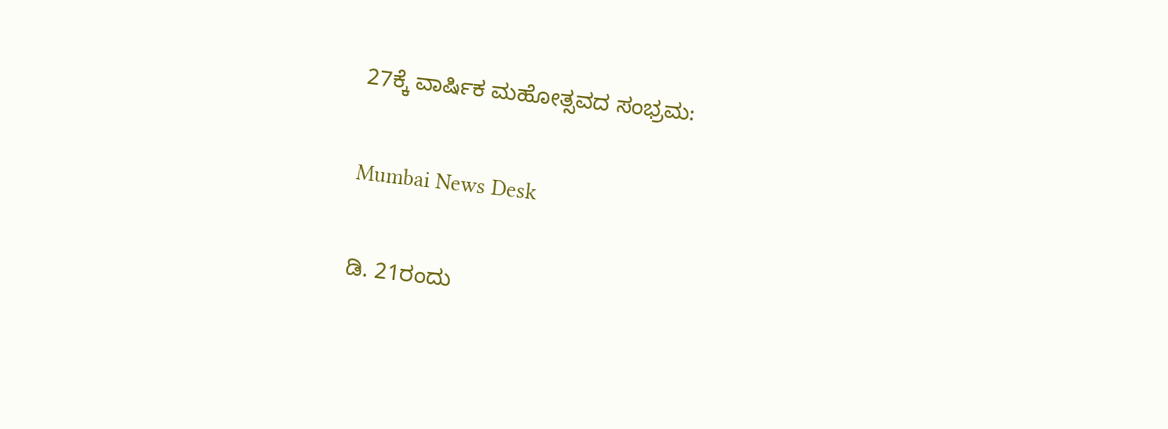27ಕ್ಕೆ ವಾರ್ಷಿಕ ಮಹೋತ್ಸವದ ಸಂಭ್ರಮ:

Mumbai News Desk

ಡಿ. 21ರಂದು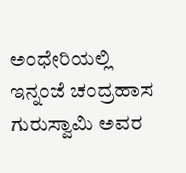ಅಂಧೇರಿಯಲ್ಲಿ ಇನ್ನಂಜೆ ಚಂದ್ರಹಾಸ ಗುರುಸ್ವಾಮಿ ಅವರ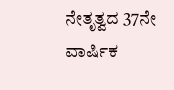ನೇತೃತ್ವದ 37ನೇ ವಾರ್ಷಿಕ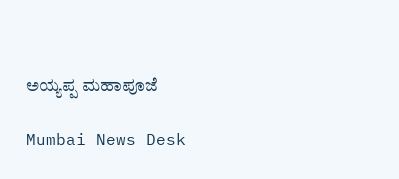ಅಯ್ಯಪ್ಪ ಮಹಾಪೂಜೆ

Mumbai News Desk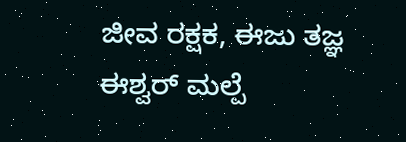ಜೀವ ರಕ್ಷಕ, ಈಜು ತಜ್ಞ ಈಶ್ವರ್ ಮಲ್ಪೆ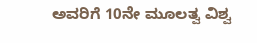ಅವರಿಗೆ 10ನೇ ಮೂಲತ್ವ ವಿಶ್ವ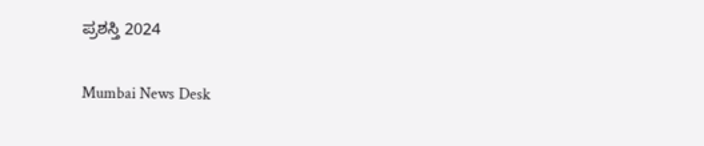ಪ್ರಶಸ್ತಿ 2024

Mumbai News Desk